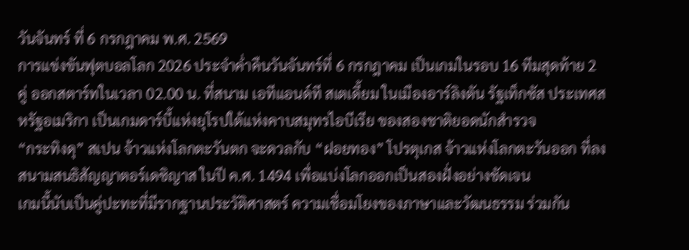วันจันทร์ ที่ 6 กรกฎาคม พ.ศ. 2569
การแข่งขันฟุตบอลโลก 2026 ประจำค่ำคืนวันจันทร์ที่ 6 กรกฎาคม เป็นเกมในรอบ 16 ทีมสุดท้าย 2 คู่ ออกสตาร์ทในเวลา 02.00 น. ที่สนาม เอทีแอนด์ที สเตเดี้ยม ในเมืองอาร์ลิงตัน รัฐเท็กซัส ประเทศสหรัฐอเมริกา เป็นเกมดาร์บี้แห่งยุโรปใต้แห่งคาบสมุทรไอบีเรีย ของสองชาติยอดนักสำรวจ
“กระทิงดุ” สเปน จ้าวแห่งโลกตะวันตก จะดวลกับ “ฝอยทอง” โปรตุเกส จ้าวแห่งโลกตะวันออก ที่ลงสนามสนธิสัญญาตอร์เดซิญาส ในปี ค.ศ. 1494 เพื่อแบ่งโลกออกเป็นสองฝั่งอย่างชัดเจน
เกมนี้นับเป็นคู่ปะทะที่มีรากฐานประวัติศาสตร์ ความเชื่อมโยงของภาษาและวัฒนธรรม ร่วมกัน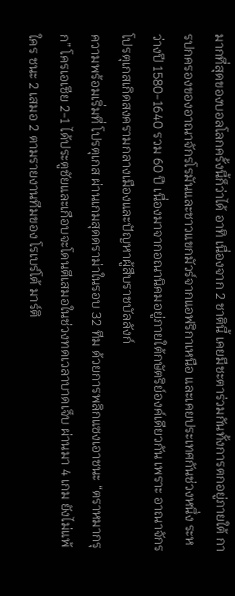มากที่สุดของบอลโลกครั้งนี้ก็ว่าได้ อาทิ เนื่องจาก 2 ชาตินี้ เคยมีชะตาร่วมกันทั้งการตกอยู่ภายใต้ การปกครองของอาณาจักรโรมันและชาวแขกมัวร์จากแอฟริกาเหนือ และเคยประเทศกันช่วงหนึ่ง ระหว่างปี 1580-1640 รวม 60 ปี เนื่องมาจากอณานิคมอยู่ภายใต้กษัตริย์องค์เดียวกัน เพราะ อาณาจักรโปรตุเกสเกิดสงครามกลางเมืองและปัญหาผู้สืบราชบัลลังก์
ความพร้อมเริ่มที่ โปรตุเกส ผ่านเกมสุดดราม่าในรอบ 32 ทีม ด้วยการพลิกแซงเอาชนะ “ตราหมากรุก” โครเอเชีย 2-1 ได้ประตูชัยและเกือบจะโดนตีเสมอในช่วงทดเวลาบาดเจ็บ ผ่านมา 4 เกม ยังไม่แพ้ใคร ชนะ 2 เสมอ 2 ตามรายงานทีมของ โรเบร์โต้ มาร์ติ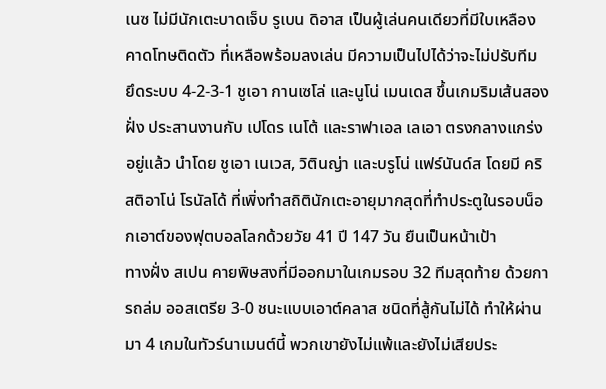เนซ ไม่มีนักเตะบาดเจ็บ รูเบน ดิอาส เป็นผู้เล่นคนเดียวที่มีใบเหลืองคาดโทษติดตัว ที่เหลือพร้อมลงเล่น มีความเป็นไปได้ว่าจะไม่ปรับทีม ยึดระบบ 4-2-3-1 ชูเอา กานเซโล่ และนูโน่ เมนเดส ขึ้นเกมริมเส้นสองฝั่ง ประสานงานกับ เปโดร เนโต้ และราฟาเอล เลเอา ตรงกลางแกร่งอยู่แล้ว นำโดย ชูเอา เนเวส, วิตินญ่า และบรูโน่ แฟร์นันด์ส โดยมี คริสติอาโน่ โรนัลโด้ ที่เพิ่งทำสถิตินักเตะอายุมากสุดที่ทำประตูในรอบน็อกเอาต์ของฟุตบอลโลกด้วยวัย 41 ปี 147 วัน ยืนเป็นหน้าเป้า
ทางฝั่ง สเปน คายพิษสงที่มีออกมาในเกมรอบ 32 ทีมสุดท้าย ด้วยการถล่ม ออสเตรีย 3-0 ชนะแบบเอาต์คลาส ชนิดที่สู้กันไม่ได้ ทำให้ผ่านมา 4 เกมในทัวร์นาเมนต์นี้ พวกเขายังไม่แพ้และยังไม่เสียประ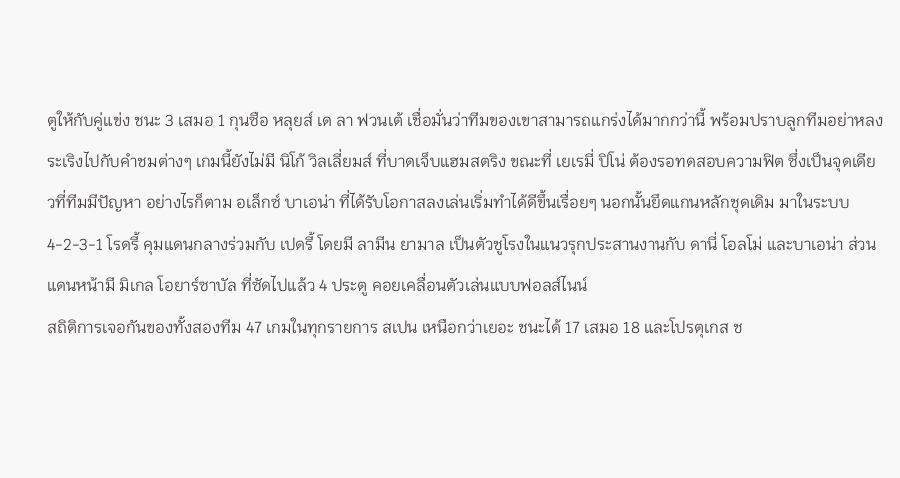ตูให้กับคู่แข่ง ชนะ 3 เสมอ 1 กุนซือ หลุยส์ เด ลา ฟวนเต้ เชื่อมั่นว่าทีมของเขาสามารถแกร่งได้มากกว่านี้ พร้อมปราบลูกทีมอย่าหลงระเริงไปกับคำชมต่างๆ เกมนี้ยังไม่มี นิโก้ วิลเลี่ยมส์ ที่บาดเจ็บแฮมสตริง ขณะที่ เยเรมี่ ปิโน่ ต้องรอทดสอบความฟิต ซึ่งเป็นจุดเดียวที่ทีมมีปัญหา อย่างไรก็ตาม อเล็กซ์ บาเอน่า ที่ได้รับโอกาสลงเล่นเริ่มทำได้ดีขึ้นเรื่อยๆ นอกนั้นยึดแกนหลักชุดเดิม มาในระบบ 4-2-3-1 โรดรี้ คุมแดนกลางร่วมกับ เปดรี้ โดยมี ลามีน ยามาล เป็นตัวชูโรงในแนวรุกประสานงานกับ ดานี่ โอลโม่ และบาเอน่า ส่วนแดนหน้ามี มิเกล โอยาร์ซาบัล ที่ซัดไปแล้ว 4 ประตู คอยเคลื่อนตัวเล่นแบบฟอลส์ไนน์
สถิติการเจอกันของทั้งสองทีม 47 เกมในทุกรายการ สเปน เหนือกว่าเยอะ ชนะได้ 17 เสมอ 18 และโปรตุเกส ช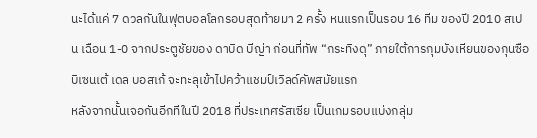นะได้แค่ 7 ดวลกันในฟุตบอลโลกรอบสุดท้ายมา 2 ครั้ง หนแรกเป็นรอบ 16 ทีม ของปี 2010 สเปน เฉือน 1-0 จากประตูชัยของ ดาบิด บีญ่า ก่อนที่ทัพ “กระทิงดุ” ภายใต้การกุมบังเหียนของกุนซือ บิเซนเต้ เดล บอสเก้ จะทะลุเข้าไปคว้าแชมป์เวิลด์คัพสมัยแรก
หลังจากนั้นเจอกันอีกทีในปี 2018 ที่ประเทศรัสเซีย เป็นเกมรอบแบ่งกลุ่ม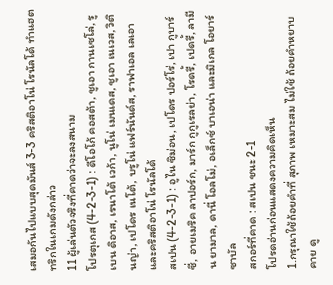เสมอกันไปแบบสุดมันส์ 3-3 คริสติอาโน่ โรนัลโด้ ทำแฮตทริกในเกมดังกล่าว
11 ผู้เล่นตัวจริงที่คาดว่าจะลงสนาม
โปรตุเกส (4-2-3-1) : ดีโอโก้ คอสต้า, ชูเอา กานเซโล่, รูเบน ดิอาส, เรนาโต้ เวก้า, นูโน่ เมนเดส, ชูเอา เนเวส, วิตินญ่า, เปโดร เนโต้, บรูโน่ แฟร์นันด์ส, ราฟาเอล เลเอา และคริสติอาโน่ โรนัลโด้
สเปน (4-2-3-1) : อูไน ซิม่อน, เปโดร ปอร์โร่, เปา กูบาร์ซี่, อายเมริค ลาปอร์ก, มาร์ก กูกูเรลย่า, โรดรี้, เปดรี้, ลามีน ยามาล, ดานี่ โอลโม่, อเล็กซ์ บาเอน่า และมิเกล โอยาร์ซาบัล
สกอร์ที่คาด : สเปน ชนะ 2-1
โปรดอ่านก่อนแสดงความคิดเห็น
1.กรุณาใช้ถ้อยคำที่ สุภาพ เหมาะสม ไม่ใช้ ถ้อยคำหยาบคาย ดู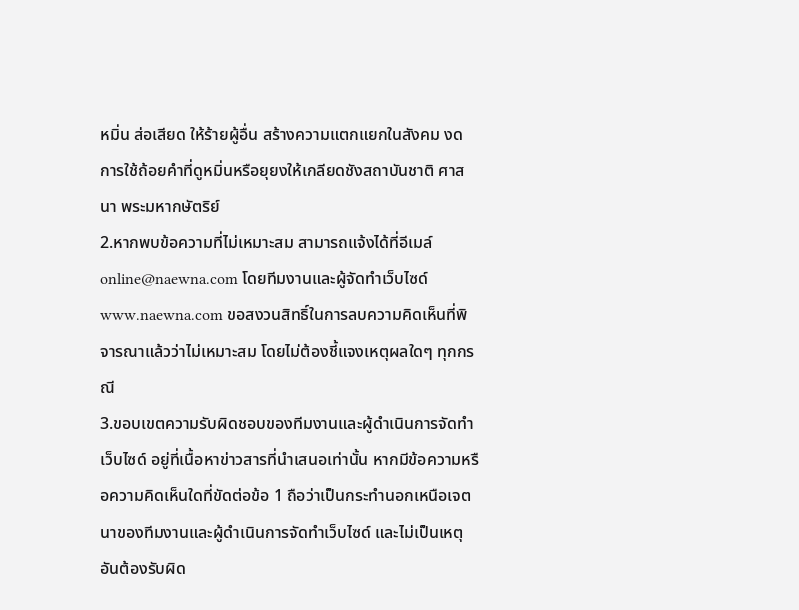หมิ่น ส่อเสียด ให้ร้ายผู้อื่น สร้างความแตกแยกในสังคม งดการใช้ถ้อยคำที่ดูหมิ่นหรือยุยงให้เกลียดชังสถาบันชาติ ศาสนา พระมหากษัตริย์
2.หากพบข้อความที่ไม่เหมาะสม สามารถแจ้งได้ที่อีเมล์ online@naewna.com โดยทีมงานและผู้จัดทำเว็บไซด์ www.naewna.com ขอสงวนสิทธิ์ในการลบความคิดเห็นที่พิจารณาแล้วว่าไม่เหมาะสม โดยไม่ต้องชี้แจงเหตุผลใดๆ ทุกกรณี
3.ขอบเขตความรับผิดชอบของทีมงานและผู้ดำเนินการจัดทำเว็บไซด์ อยู่ที่เนื้อหาข่าวสารที่นำเสนอเท่านั้น หากมีข้อความหรือความคิดเห็นใดที่ขัดต่อข้อ 1 ถือว่าเป็นกระทำนอกเหนือเจตนาของทีมงานและผู้ดำเนินการจัดทำเว็บไซด์ และไม่เป็นเหตุอันต้องรับผิด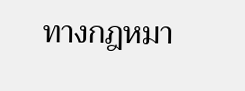ทางกฎหมา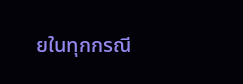ยในทุกกรณี